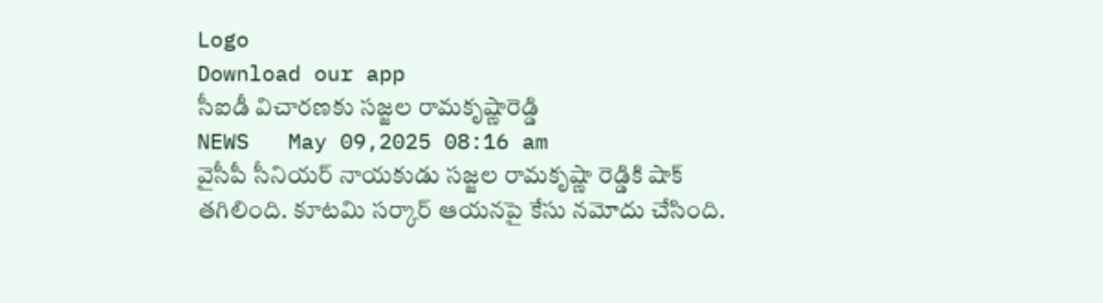Logo
Download our app
సీఐడీ విచారణకు సజ్జల రామకృష్ణారెడ్డి
NEWS   May 09,2025 08:16 am
వైసీపీ సీనియ‌ర్ నాయ‌కుడు స‌జ్జ‌ల రామ‌కృష్ణా రెడ్డికి షాక్ త‌గిలింది. కూట‌మి స‌ర్కార్ ఆయ‌న‌పై కేసు న‌మోదు చేసింది.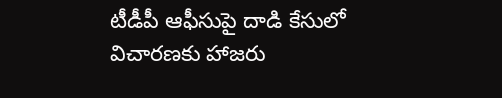టీడీపీ ఆఫీసుపై దాడి కేసులో విచారణకు హాజరు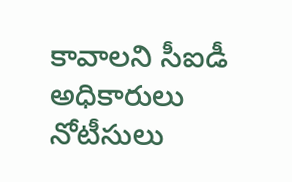కావాలని సీఐడీ అధికారులు నోటీసులు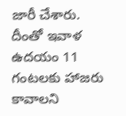జారీ చేశారు. దీంతో ఇవాళ ఉద‌యం 11 గంట‌ల‌కు హాజ‌రు కావాల‌ని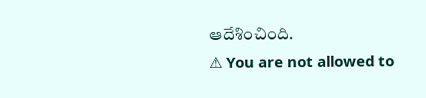ఆదేశించింది.
⚠ You are not allowed to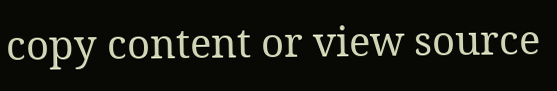copy content or view source